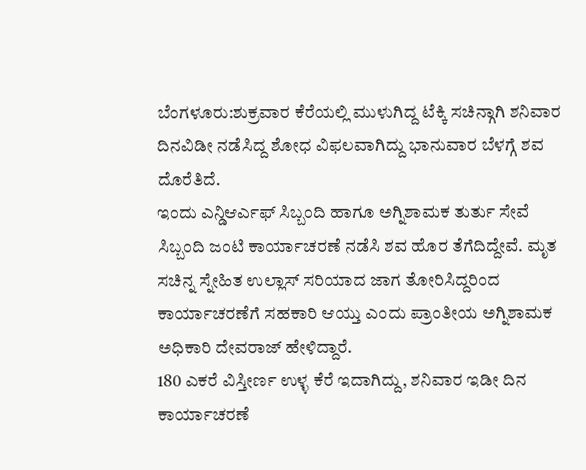ಬೆಂಗಳೂರು:ಶುಕ್ರವಾರ ಕೆರೆಯಲ್ಲಿ ಮುಳುಗಿದ್ದ ಟೆಕ್ಕಿ ಸಚಿನ್ಗಾಗಿ ಶನಿವಾರ ದಿನವಿಡೀ ನಡೆಸಿದ್ದ ಶೋಧ ವಿಫಲವಾಗಿದ್ದು ಭಾನುವಾರ ಬೆಳಗ್ಗೆ ಶವ ದೊರೆತಿದೆ.
ಇಂದು ಎನ್ಡಿಆರ್ಎಫ್ ಸಿಬ್ಬಂದಿ ಹಾಗೂ ಅಗ್ನಿಶಾಮಕ ತುರ್ತು ಸೇವೆ ಸಿಬ್ಬಂದಿ ಜಂಟಿ ಕಾರ್ಯಾಚರಣೆ ನಡೆಸಿ ಶವ ಹೊರ ತೆಗೆದಿದ್ದೇವೆ. ಮೃತ ಸಚಿನ್ನ ಸ್ನೇಹಿತ ಉಲ್ಲಾಸ್ ಸರಿಯಾದ ಜಾಗ ತೋರಿಸಿದ್ದರಿಂದ ಕಾರ್ಯಾಚರಣೆಗೆ ಸಹಕಾರಿ ಆಯ್ತು ಎಂದು ಪ್ರಾಂತೀಯ ಅಗ್ನಿಶಾಮಕ ಅಧಿಕಾರಿ ದೇವರಾಜ್ ಹೇಳಿದ್ದಾರೆ.
180 ಎಕರೆ ವಿಸ್ತೀರ್ಣ ಉಳ್ಳ ಕೆರೆ ಇದಾಗಿದ್ದು, ಶನಿವಾರ ಇಡೀ ದಿನ ಕಾರ್ಯಾಚರಣೆ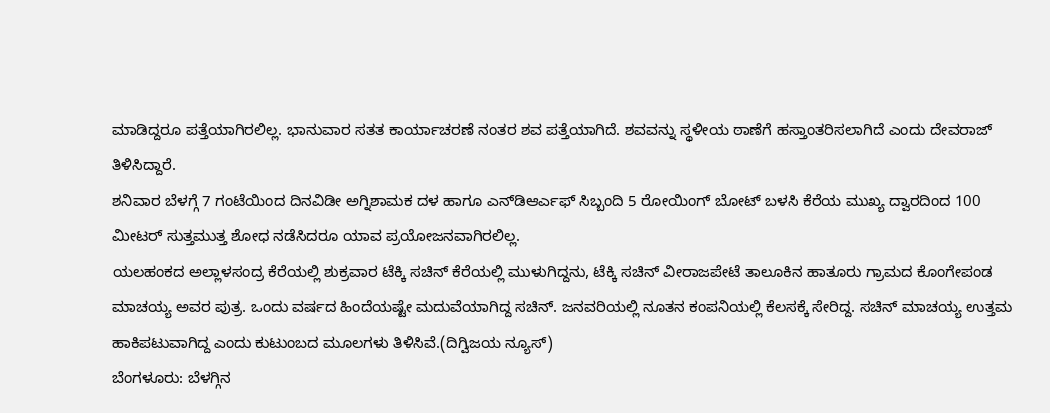ಮಾಡಿದ್ದರೂ ಪತ್ತೆಯಾಗಿರಲಿಲ್ಲ. ಭಾನುವಾರ ಸತತ ಕಾರ್ಯಾಚರಣೆ ನಂತರ ಶವ ಪತ್ತೆಯಾಗಿದೆ. ಶವವನ್ನು ಸ್ಥಳೀಯ ಠಾಣೆಗೆ ಹಸ್ತಾಂತರಿಸಲಾಗಿದೆ ಎಂದು ದೇವರಾಜ್ ತಿಳಿಸಿದ್ದಾರೆ.
ಶನಿವಾರ ಬೆಳಗ್ಗೆ 7 ಗಂಟೆಯಿಂದ ದಿನವಿಡೀ ಅಗ್ನಿಶಾಮಕ ದಳ ಹಾಗೂ ಎನ್‌ಡಿಆರ್ಎಫ್ ಸಿಬ್ಬಂದಿ 5 ರೋಯಿಂಗ್‌ ಬೋಟ್ ಬಳಸಿ ಕೆರೆಯ ಮುಖ್ಯ ದ್ವಾರದಿಂದ 100 ಮೀಟರ್ ಸುತ್ತಮುತ್ತ ಶೋಧ ನಡೆಸಿದರೂ ಯಾವ ಪ್ರಯೋಜನವಾಗಿರಲಿಲ್ಲ.
ಯಲಹಂಕದ ಅಲ್ಲಾಳಸಂದ್ರ ಕೆರೆಯಲ್ಲಿ ಶುಕ್ರವಾರ ಟೆಕ್ಕಿ ಸಚಿನ್ ಕೆರೆಯಲ್ಲಿ ಮುಳುಗಿದ್ದನು, ಟೆಕ್ಕಿ ಸಚಿನ್ ವೀರಾಜಪೇಟೆ ತಾಲೂಕಿನ ಹಾತೂರು ಗ್ರಾಮದ ಕೊಂಗೇಪಂಡ ಮಾಚಯ್ಯ ಅವರ ಪುತ್ರ. ಒಂದು ವರ್ಷದ ಹಿಂದೆಯಷ್ಟೇ ಮದುವೆಯಾಗಿದ್ದ ಸಚಿನ್. ಜನವರಿಯಲ್ಲಿ ನೂತನ ಕಂಪನಿಯಲ್ಲಿ ಕೆಲಸಕ್ಕೆ ಸೇರಿದ್ದ. ಸಚಿನ್ ಮಾಚಯ್ಯ ಉತ್ತಮ ಹಾಕಿಪಟುವಾಗಿದ್ದ ಎಂದು ಕುಟುಂಬದ ಮೂಲಗಳು ತಿಳಿಸಿವೆ.(ದಿಗ್ವಿಜಯ ನ್ಯೂಸ್)
ಬೆಂಗಳೂರು: ಬೆಳಗ್ಗಿನ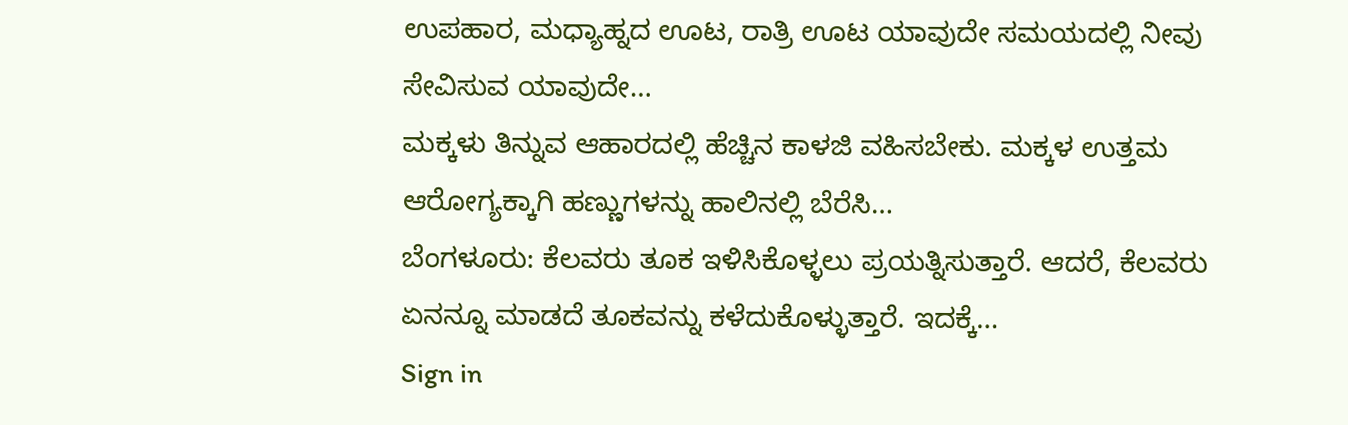ಉಪಹಾರ, ಮಧ್ಯಾಹ್ನದ ಊಟ, ರಾತ್ರಿ ಊಟ ಯಾವುದೇ ಸಮಯದಲ್ಲಿ ನೀವು ಸೇವಿಸುವ ಯಾವುದೇ…
ಮಕ್ಕಳು ತಿನ್ನುವ ಆಹಾರದಲ್ಲಿ ಹೆಚ್ಚಿನ ಕಾಳಜಿ ವಹಿಸಬೇಕು. ಮಕ್ಕಳ ಉತ್ತಮ ಆರೋಗ್ಯಕ್ಕಾಗಿ ಹಣ್ಣುಗಳನ್ನು ಹಾಲಿನಲ್ಲಿ ಬೆರೆಸಿ…
ಬೆಂಗಳೂರು: ಕೆಲವರು ತೂಕ ಇಳಿಸಿಕೊಳ್ಳಲು ಪ್ರಯತ್ನಿಸುತ್ತಾರೆ. ಆದರೆ, ಕೆಲವರು ಏನನ್ನೂ ಮಾಡದೆ ತೂಕವನ್ನು ಕಳೆದುಕೊಳ್ಳುತ್ತಾರೆ. ಇದಕ್ಕೆ…
Sign in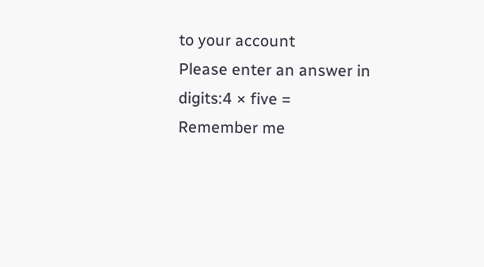to your account
Please enter an answer in digits:4 × five =
Remember me